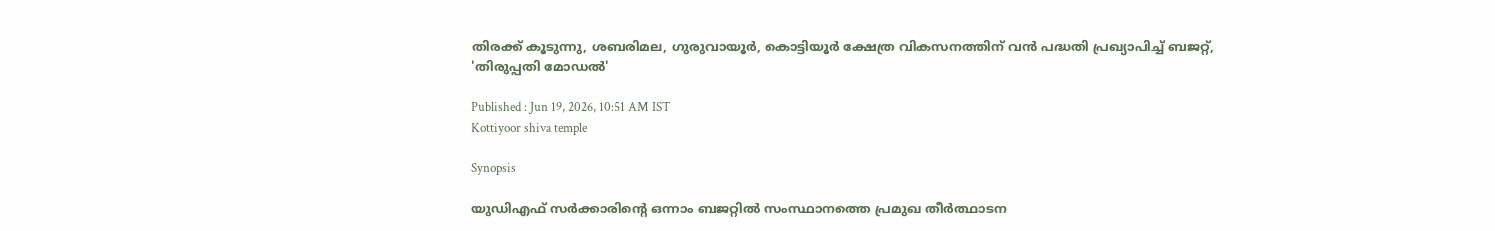തിരക്ക് കൂടുന്നു, ശബരിമല, ഗുരുവായൂര്‍, കൊട്ടിയൂര്‍ ക്ഷേത്ര വികസനത്തിന് വൻ പദ്ധതി പ്രഖ്യാപിച്ച് ബജറ്റ്, 'തിരുപ്പതി മോഡൽ'

Published : Jun 19, 2026, 10:51 AM IST
Kottiyoor shiva temple

Synopsis

യുഡിഎഫ് സർക്കാരിന്റെ ഒന്നാം ബജറ്റിൽ സംസ്ഥാനത്തെ പ്രമുഖ തീർത്ഥാടന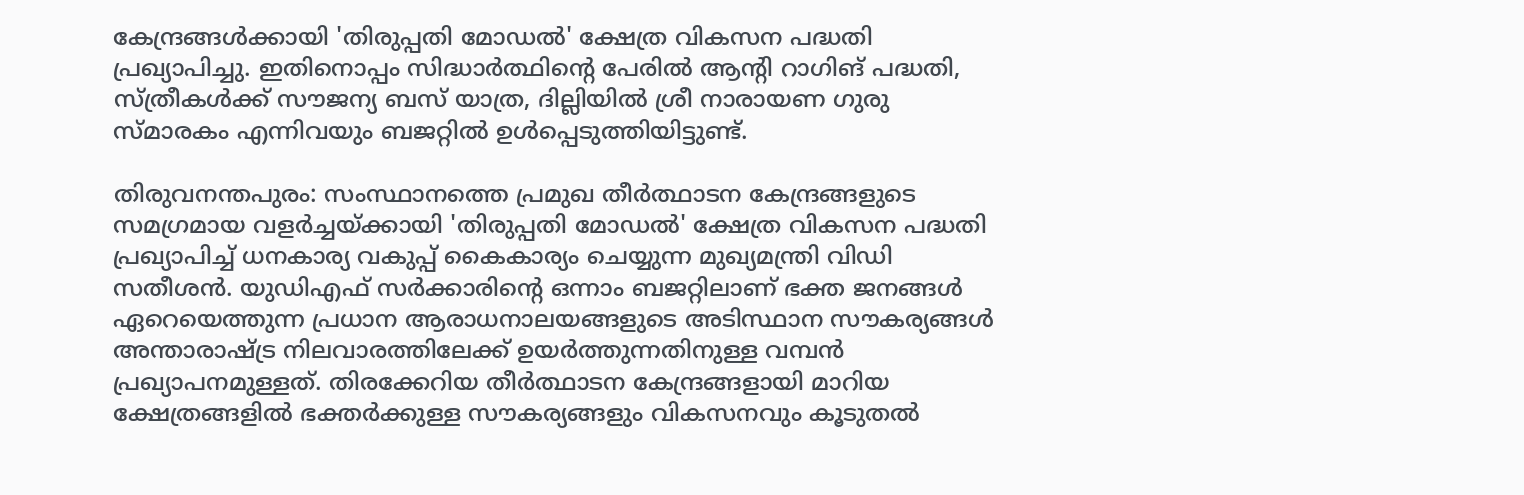കേന്ദ്രങ്ങൾക്കായി 'തിരുപ്പതി മോഡൽ' ക്ഷേത്ര വികസന പദ്ധതി പ്രഖ്യാപിച്ചു. ഇതിനൊപ്പം സിദ്ധാർത്ഥിന്റെ പേരിൽ ആന്റി റാഗിങ് പദ്ധതി, സ്ത്രീകൾക്ക് സൗജന്യ ബസ് യാത്ര, ദില്ലിയിൽ ശ്രീ നാരായണ ഗുരു സ്മാരകം എന്നിവയും ബജറ്റിൽ ഉൾപ്പെടുത്തിയിട്ടുണ്ട്.

തിരുവനന്തപുരം: സംസ്ഥാനത്തെ പ്രമുഖ തീർത്ഥാടന കേന്ദ്രങ്ങളുടെ സമഗ്രമായ വളർച്ചയ്ക്കായി 'തിരുപ്പതി മോഡൽ' ക്ഷേത്ര വികസന പദ്ധതി പ്രഖ്യാപിച്ച് ധനകാര്യ വകുപ്പ് കൈകാര്യം ചെയ്യുന്ന മുഖ്യമന്ത്രി വിഡി സതീശൻ. യുഡിഎഫ് സർക്കാരിന്റെ ഒന്നാം ബജറ്റിലാണ് ഭക്ത ജനങ്ങൾ ഏറെയെത്തുന്ന പ്രധാന ആരാധനാലയങ്ങളുടെ അടിസ്ഥാന സൗകര്യങ്ങൾ അന്താരാഷ്ട്ര നിലവാരത്തിലേക്ക് ഉയർത്തുന്നതിനുള്ള വമ്പൻ പ്രഖ്യാപനമുള്ളത്. തിരക്കേറിയ തീർത്ഥാടന കേന്ദ്രങ്ങളായി മാറിയ ക്ഷേത്രങ്ങളിൽ ഭക്തർക്കുള്ള സൗകര്യങ്ങളും വികസനവും കൂടുതൽ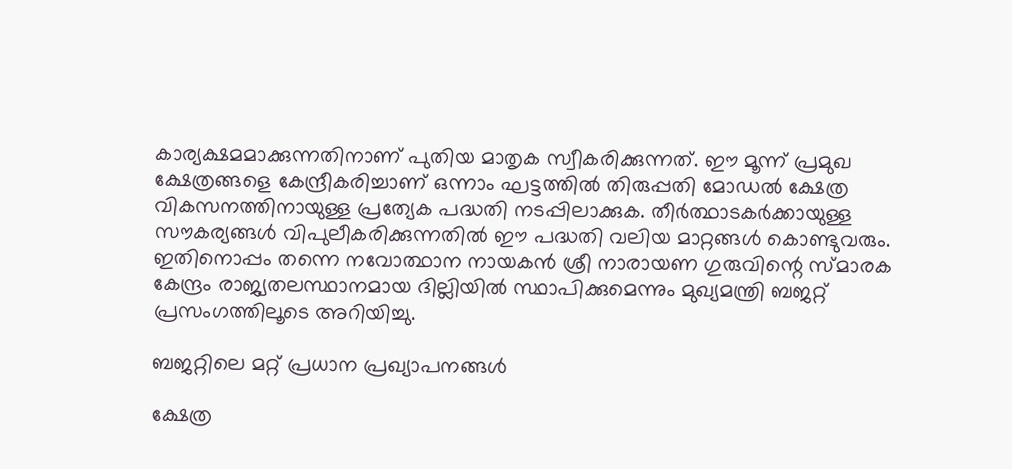കാര്യക്ഷമമാക്കുന്നതിനാണ് പുതിയ മാതൃക സ്വീകരിക്കുന്നത്. ഈ മൂന്ന് പ്രമുഖ ക്ഷേത്രങ്ങളെ കേന്ദ്രീകരിച്ചാണ് ഒന്നാം ഘട്ടത്തിൽ തിരുപ്പതി മോഡൽ ക്ഷേത്ര വികസനത്തിനായുള്ള പ്രത്യേക പദ്ധതി നടപ്പിലാക്കുക. തീർത്ഥാടകർക്കായുള്ള സൗകര്യങ്ങൾ വിപുലീകരിക്കുന്നതിൽ ഈ പദ്ധതി വലിയ മാറ്റങ്ങൾ കൊണ്ടുവരും. ഇതിനൊപ്പം തന്നെ നവോത്ഥാന നായകൻ ശ്രീ നാരായണ ഗുരുവിന്റെ സ്മാരക കേന്ദ്രം രാജ്യതലസ്ഥാനമായ ദില്ലിയിൽ സ്ഥാപിക്കുമെന്നും മുഖ്യമന്ത്രി ബജറ്റ് പ്രസംഗത്തിലൂടെ അറിയിച്ചു.

ബജറ്റിലെ മറ്റ് പ്രധാന പ്രഖ്യാപനങ്ങൾ

ക്ഷേത്ര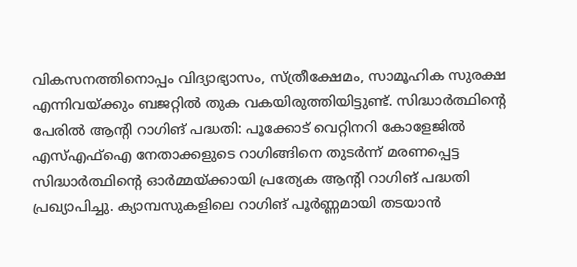വികസനത്തിനൊപ്പം വിദ്യാഭ്യാസം, സ്ത്രീക്ഷേമം, സാമൂഹിക സുരക്ഷ എന്നിവയ്ക്കും ബജറ്റിൽ തുക വകയിരുത്തിയിട്ടുണ്ട്. സിദ്ധാർത്ഥിന്റെ പേരിൽ ആന്റി റാഗിങ് പദ്ധതി: പൂക്കോട് വെറ്റിനറി കോളേജിൽ എസ്എഫ്ഐ നേതാക്കളുടെ റാഗിങ്ങിനെ തുടർന്ന് മരണപ്പെട്ട സിദ്ധാർത്ഥിന്റെ ഓർമ്മയ്ക്കായി പ്രത്യേക ആന്റി റാഗിങ് പദ്ധതി പ്രഖ്യാപിച്ചു. ക്യാമ്പസുകളിലെ റാഗിങ് പൂർണ്ണമായി തടയാൻ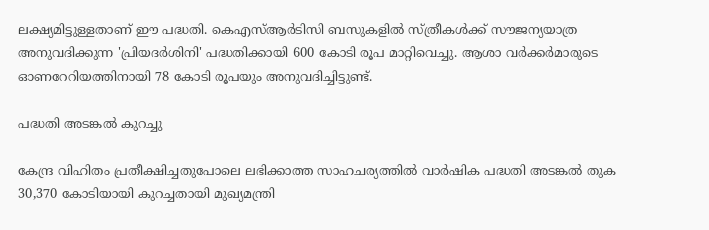ലക്ഷ്യമിട്ടുള്ളതാണ് ഈ പദ്ധതി. കെഎസ്ആർടിസി ബസുകളിൽ സ്ത്രീകൾക്ക് സൗജന്യയാത്ര അനുവദിക്കുന്ന 'പ്രിയദർശിനി' പദ്ധതിക്കായി 600 കോടി രൂപ മാറ്റിവെച്ചു. ആശാ വർക്കർമാരുടെ ഓണറേറിയത്തിനായി 78 കോടി രൂപയും അനുവദിച്ചിട്ടുണ്ട്.

പദ്ധതി അടങ്കൽ കുറച്ചു

കേന്ദ്ര വിഹിതം പ്രതീക്ഷിച്ചതുപോലെ ലഭിക്കാത്ത സാഹചര്യത്തിൽ വാർഷിക പദ്ധതി അടങ്കൽ തുക 30,370 കോടിയായി കുറച്ചതായി മുഖ്യമന്ത്രി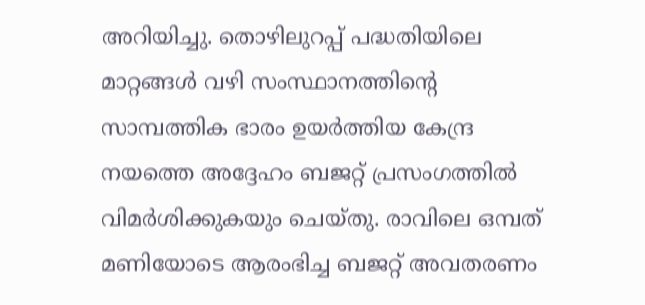അറിയിച്ചു. തൊഴിലുറപ്പ് പദ്ധതിയിലെ മാറ്റങ്ങൾ വഴി സംസ്ഥാനത്തിന്റെ സാമ്പത്തിക ഭാരം ഉയർത്തിയ കേന്ദ്ര നയത്തെ അദ്ദേഹം ബജറ്റ് പ്രസംഗത്തിൽ വിമർശിക്കുകയും ചെയ്തു. രാവിലെ ഒമ്പത് മണിയോടെ ആരംഭിച്ച ബജറ്റ് അവതരണം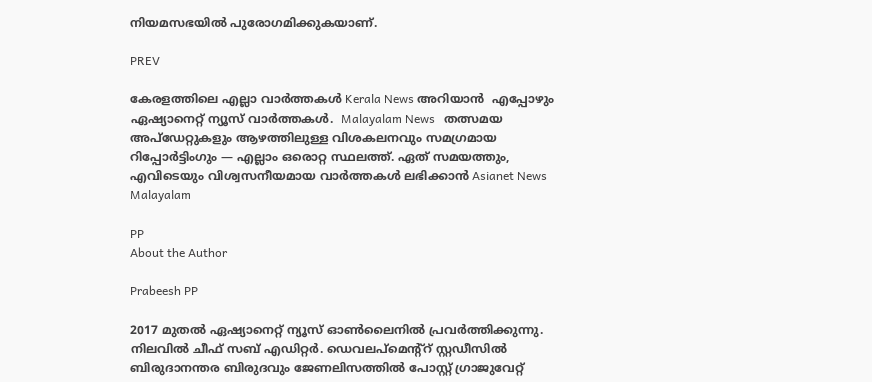നിയമസഭയിൽ പുരോഗമിക്കുകയാണ്.

PREV

കേരളത്തിലെ എല്ലാ വാർത്തകൾ Kerala News അറിയാൻ  എപ്പോഴും ഏഷ്യാനെറ്റ് ന്യൂസ് വാർത്തകൾ.  Malayalam News   തത്സമയ അപ്‌ഡേറ്റുകളും ആഴത്തിലുള്ള വിശകലനവും സമഗ്രമായ റിപ്പോർട്ടിംഗും — എല്ലാം ഒരൊറ്റ സ്ഥലത്ത്. ഏത് സമയത്തും, എവിടെയും വിശ്വസനീയമായ വാർത്തകൾ ലഭിക്കാൻ Asianet News Malayalam

PP
About the Author

Prabeesh PP

2017 മുതല്‍ ഏഷ്യാനെറ്റ് ന്യൂസ് ഓണ്‍ലൈനില്‍ പ്രവര്‍ത്തിക്കുന്നു. നിലവില്‍ ചീഫ് സബ് എഡിറ്റര്‍. ഡെവലപ്മെന്റ്റ് സ്റ്റഡീസിൽ ബിരുദാനന്തര ബിരുദവും ജേണലിസത്തില്‍ പോസ്റ്റ് ഗ്രാജുവേറ്റ്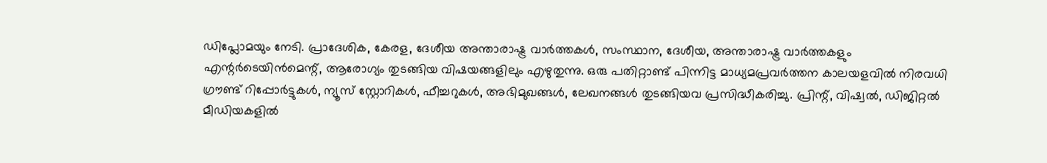ഡിപ്ലോമയും നേടി. പ്രാദേശിക, കേരള, ദേശീയ അന്താരാഷ്ട്ര വാർത്തകൾ, സംസ്ഥാന, ദേശീയ, അന്താരാഷ്ട്ര വാര്‍ത്തകളും എന്റര്‍ടെയിന്‍മെന്റ്, ആരോഗ്യം തുടങ്ങിയ വിഷയങ്ങളിലും എഴുതുന്നു. ഒരു പതിറ്റാണ്ട് പിന്നിട്ട മാധ്യമപ്രവര്‍ത്തന കാലയളവില്‍ നിരവധി ഗ്രൗണ്ട് റിപ്പോര്‍ട്ടുകള്‍, ന്യൂസ് സ്റ്റോറികള്‍, ഫീച്ചറുകള്‍, അഭിമുഖങ്ങള്‍, ലേഖനങ്ങള്‍ തുടങ്ങിയവ പ്രസിദ്ധീകരിച്ചു. പ്രിന്റ്, വിഷ്വല്‍, ഡിജിറ്റല്‍ മീഡിയകളില്‍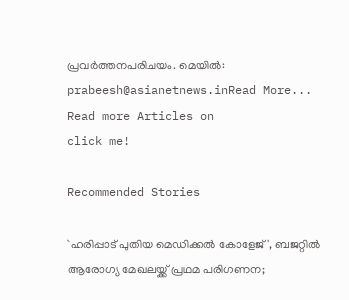പ്രവര്‍ത്തനപരിചയം. മെയില്‍: prabeesh@asianetnews.inRead More...
Read more Articles on
click me!

Recommended Stories

`ഹരിപ്പാട് പുതിയ മെഡിക്കൽ കോളേജ്', ബജറ്റിൽ ആരോഗ്യ മേഖലയ്ക്ക് പ്രഥമ പരിഗണന;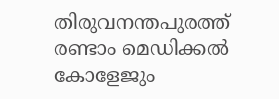തിരുവനന്തപുരത്ത് രണ്ടാം മെഡിക്കൽ കോളേജും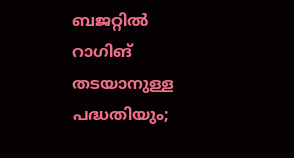ബജറ്റിൽ റാഗിങ് തടയാനുള്ള പദ്ധതിയും;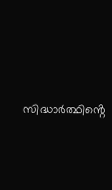സിദ്ധാർത്ഥിൻ്റെ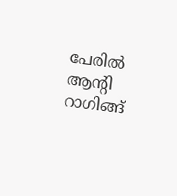പേരിൽ ആൻ്റി റാഗിങ്ങ്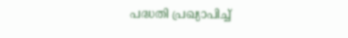പദ്ധതി പ്രഖ്യാപിച്ച്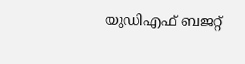യുഡിഎഫ് ബജറ്റ്